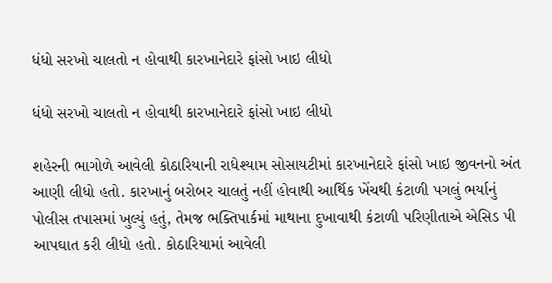ધંધો સરખો ચાલતો ન હોવાથી કારખાનેદારે ફાંસો ખાઇ લીધો

ધંધો સરખો ચાલતો ન હોવાથી કારખાનેદારે ફાંસો ખાઇ લીધો

શહેરની ભાગોળે આવેલી કોઠારિયાની રાધેશ્યામ સોસાયટીમાં કારખાનેદારે ફાંસો ખાઇ જીવનનો અંત આણી લીધો હતો. કારખાનું બરોબર ચાલતું નહીં હોવાથી આર્થિક ખેંચથી કંટાળી પગલું ભર્યાનું પોલીસ તપાસમાં ખુલ્યું હતું, તેમજ ભક્તિપાર્કમાં માથાના દુખાવાથી કંટાળી પરિણીતાએ એસિડ પી આપઘાત કરી લીધો હતો. કોઠારિયામાં આવેલી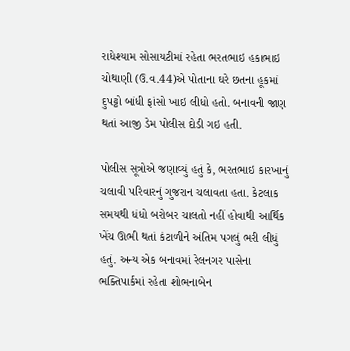રાધેશ્યામ સોસાયટીમાં રહેતા ભરતભાઇ હકાભાઇ ચોથાણી (ઉ.વ.44)એ પોતાના ઘરે છતના હૂકમાં દુપટ્ટો બાંધી ફાંસો ખાઇ લીધો હતો. બનાવની જાણ થતાં આજી ડેમ પોલીસ દોડી ગઇ હતી.

પોલીસ સૂત્રોએ જણાવ્યું હતું કે, ભરતભાઇ કારખાનું ચલાવી પરિવારનું ગુજરાન ચલાવતા હતા. કેટલાક સમયથી ધંધો બરોબર ચાલતો નહીં હોવાથી આર્થિક ખેંચ ઊભી થતાં કંટાળીને અંતિમ પગલું ભરી લીધું હતું. અન્ય એક બનાવમાં રેલનગર પાસેના ભક્તિપાર્કમાં રહેતા શોભનાબેન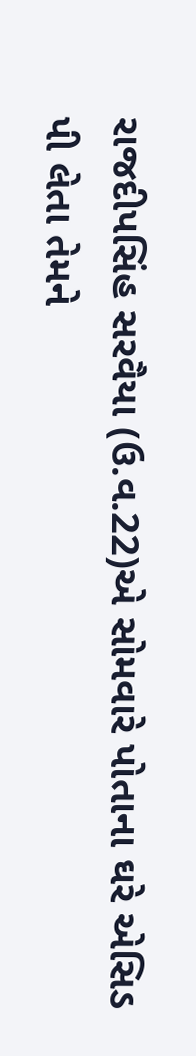રાજદીપસિંહ સરવૈયા (ઉ.વ.22)એ સોમવારે પોતાના ઘરે એસિડ પી લેતા તેમને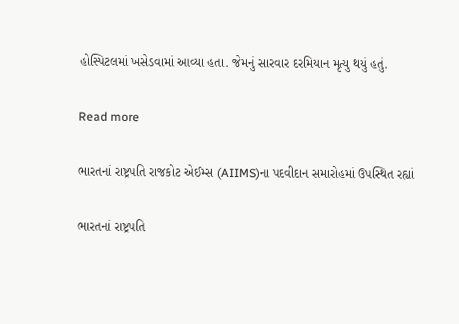હોસ્પિટલમાં ખસેડવામાં આવ્યા હતા. જેમનું સારવાર દરમિયાન મૃત્યુ થયું હતું.

Read more

ભારતનાં રાષ્ટ્રપતિ રાજકોટ એઈમ્સ (AIIMS)ના પદવીદાન સમારોહમાં ઉપસ્થિત રહ્યાં

ભારતનાં રાષ્ટ્રપતિ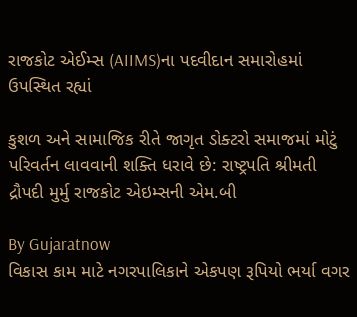રાજકોટ એઈમ્સ (AIIMS)ના પદવીદાન સમારોહમાં ઉપસ્થિત રહ્યાં

કુશળ અને સામાજિક રીતે જાગૃત ડોક્ટરો સમાજમાં મોટું પરિવર્તન લાવવાની શક્તિ ધરાવે છે: રાષ્ટ્રપતિ શ્રીમતી દ્રૌપદી મુર્મુ રાજકોટ એઇમ્સની એમ.બી

By Gujaratnow
વિકાસ કામ માટે નગરપાલિકાને એકપણ રૂપિયો ભર્યા વગર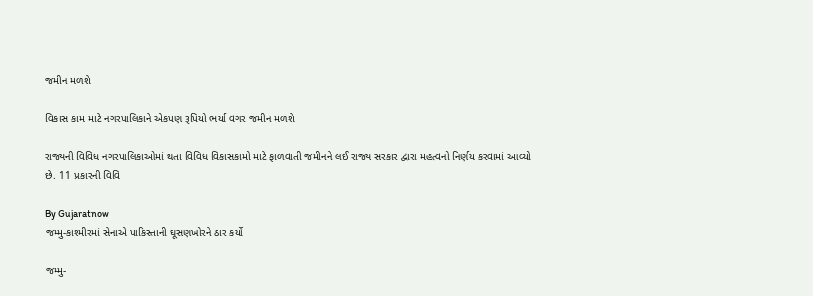જમીન મળશે

વિકાસ કામ માટે નગરપાલિકાને એકપણ રૂપિયો ભર્યા વગર જમીન મળશે

રાજ્યની વિવિધ નગરપાલિકાઓમાં થતા વિવિધ વિકાસકામો માટે ફાળવાતી જમીનને લઈ રાજ્ય સરકાર દ્વારા મહત્વનો નિર્ણય કરવામાં આવ્યો છે. 11 પ્રકારની વિવિ

By Gujaratnow
જમ્મુ-કાશ્મીરમાં સેનાએ પાકિસ્તાની ઘૂસણખોરને ઠાર કર્યો

જમ્મુ-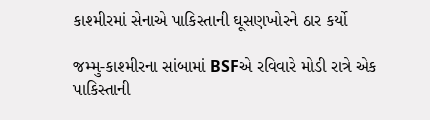કાશ્મીરમાં સેનાએ પાકિસ્તાની ઘૂસણખોરને ઠાર કર્યો

જમ્મુ-કાશ્મીરના સાંબામાં BSFએ રવિવારે મોડી રાત્રે એક પાકિસ્તાની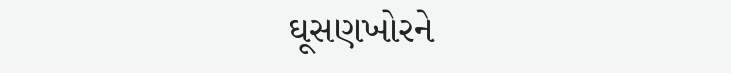ઘૂસણખોરને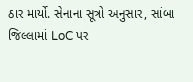ઠાર માર્યો. સેનાના સૂત્રો અનુસાર, સાંબા જિલ્લામાં LoC પર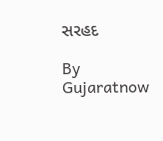સરહદ

By Gujaratnow